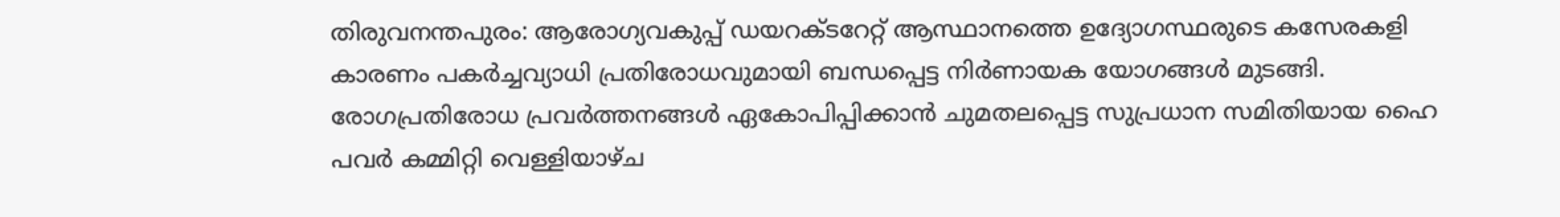തിരുവനന്തപുരം: ആരോഗ്യവകുപ്പ് ഡയറക്ടറേറ്റ് ആസ്ഥാനത്തെ ഉദ്യോഗസ്ഥരുടെ കസേരകളി കാരണം പകർച്ചവ്യാധി പ്രതിരോധവുമായി ബന്ധപ്പെട്ട നിർണായക യോഗങ്ങൾ മുടങ്ങി. രോഗപ്രതിരോധ പ്രവർത്തനങ്ങൾ ഏകോപിപ്പിക്കാൻ ചുമതലപ്പെട്ട സുപ്രധാന സമിതിയായ ഹൈ പവർ കമ്മിറ്റി വെള്ളിയാഴ്ച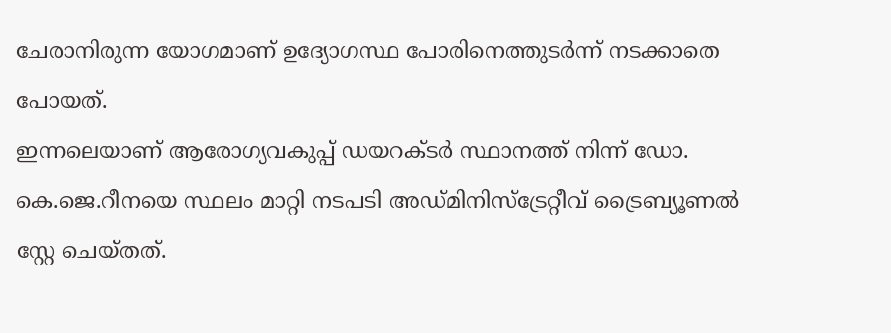ചേരാനിരുന്ന യോഗമാണ് ഉദ്യോഗസ്ഥ പോരിനെത്തുടർന്ന് നടക്കാതെ പോയത്.
ഇന്നലെയാണ് ആരോഗ്യവകുപ്പ് ഡയറക്ടർ സ്ഥാനത്ത് നിന്ന് ഡോ. കെ.ജെ.റീനയെ സ്ഥലം മാറ്റി നടപടി അഡ്മിനിസ്ട്രേറ്റീവ് ട്രൈബ്യൂണൽ സ്റ്റേ ചെയ്തത്.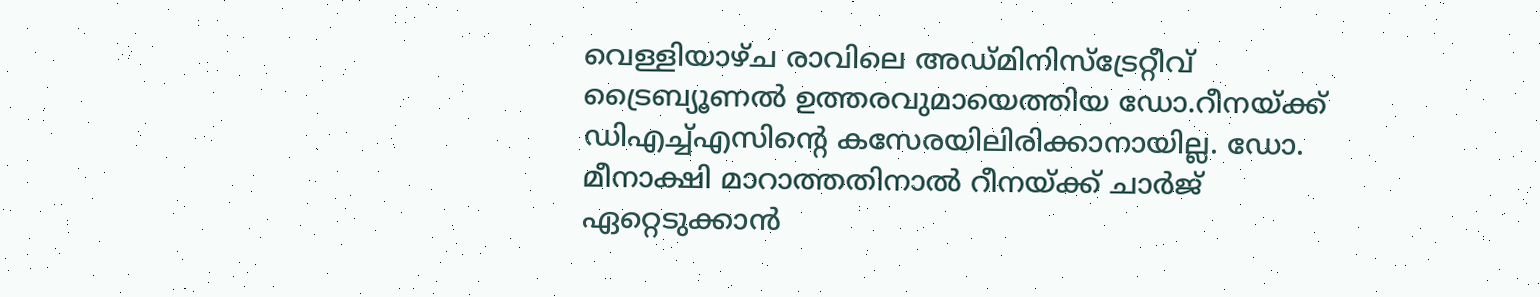വെള്ളിയാഴ്ച രാവിലെ അഡ്മിനിസ്ട്രേറ്റീവ് ട്രൈബ്യൂണൽ ഉത്തരവുമായെത്തിയ ഡോ.റീനയ്ക്ക് ഡിഎച്ച്എസിന്റെ കസേരയിലിരിക്കാനായില്ല. ഡോ. മീനാക്ഷി മാറാത്തതിനാൽ റീനയ്ക്ക് ചാർജ് ഏറ്റെടുക്കാൻ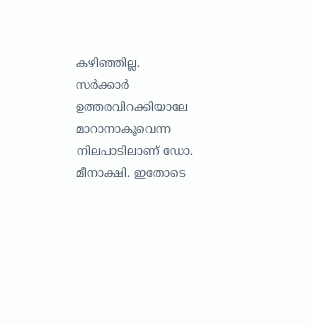കഴിഞ്ഞില്ല.
സർക്കാർ ഉത്തരവിറക്കിയാലേ മാറാനാകൂവെന്ന നിലപാടിലാണ് ഡോ. മീനാക്ഷി. ഇതോടെ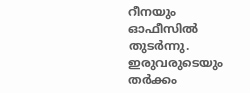റീനയും ഓഫീസിൽ തുടർന്നു. ഇരുവരുടെയും തർക്കം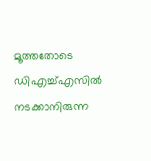മൂത്തതോടെ ഡിഎച്ച്എസിൽ നടക്കാനിരുന്ന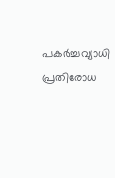പകർച്ചവ്യാധി പ്രതിരോധ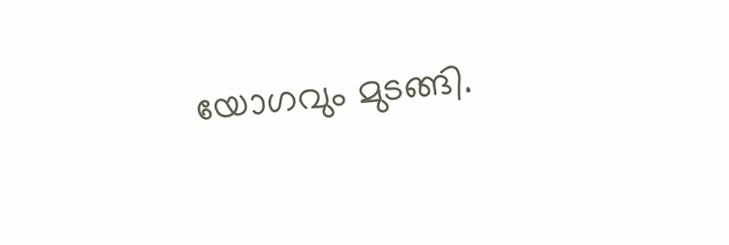യോഗവും മുടങ്ങി.